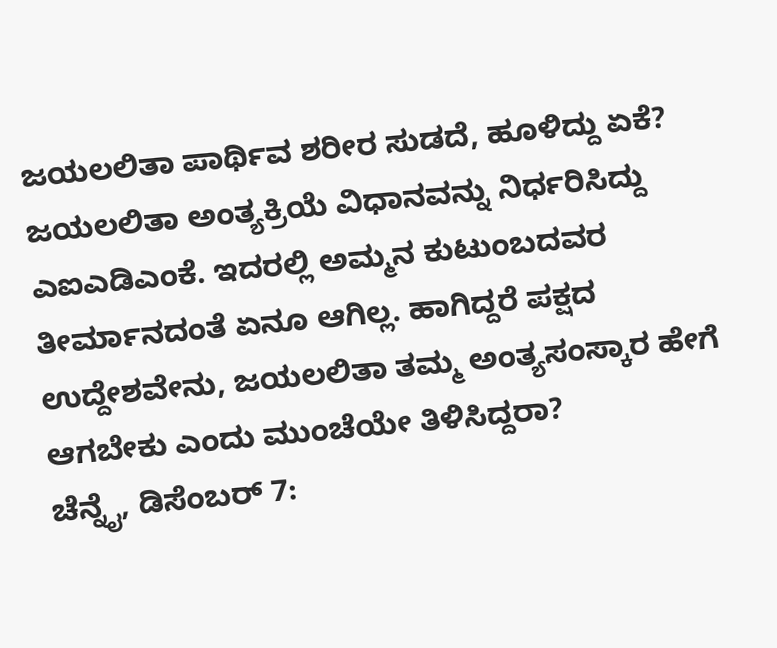ಜಯಲಲಿತಾ ಪಾರ್ಥಿವ ಶರೀರ ಸುಡದೆ, ಹೂಳಿದ್ದು ಏಕೆ?
ಜಯಲಲಿತಾ ಅಂತ್ಯಕ್ರಿಯೆ ವಿಧಾನವನ್ನು ನಿರ್ಧರಿಸಿದ್ದು ಎಐಎಡಿಎಂಕೆ. ಇದರಲ್ಲಿ ಅಮ್ಮನ ಕುಟುಂಬದವರ ತೀರ್ಮಾನದಂತೆ ಏನೂ ಆಗಿಲ್ಲ. ಹಾಗಿದ್ದರೆ ಪಕ್ಷದ ಉದ್ದೇಶವೇನು, ಜಯಲಲಿತಾ ತಮ್ಮ ಅಂತ್ಯಸಂಸ್ಕಾರ ಹೇಗೆ ಆಗಬೇಕು ಎಂದು ಮುಂಚೆಯೇ ತಿಳಿಸಿದ್ದರಾ?
ಚೆನ್ನೈ, ಡಿಸೆಂಬರ್ 7: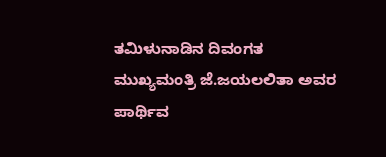ತಮಿಳುನಾಡಿನ ದಿವಂಗತ ಮುಖ್ಯಮಂತ್ರಿ ಜೆ.ಜಯಲಲಿತಾ ಅವರ ಪಾರ್ಥಿವ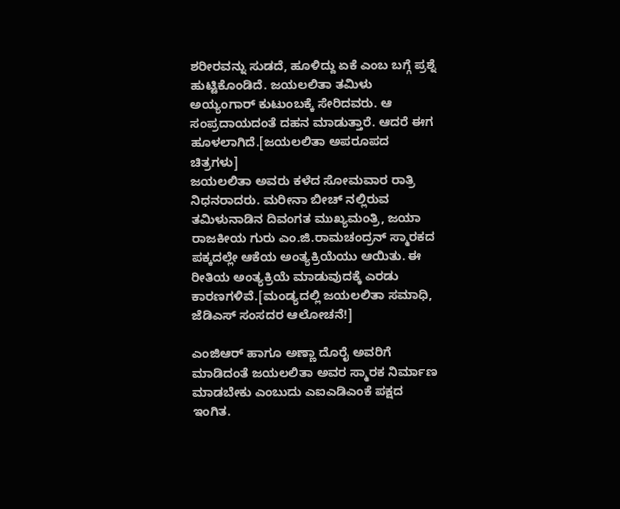ಶರೀರವನ್ನು ಸುಡದೆ, ಹೂಳಿದ್ದು ಏಕೆ ಎಂಬ ಬಗ್ಗೆ ಪ್ರಶ್ನೆ ಹುಟ್ಟಿಕೊಂಡಿದೆ. ಜಯಲಲಿತಾ ತಮಿಳು ಅಯ್ಯಂಗಾರ್ ಕುಟುಂಬಕ್ಕೆ ಸೇರಿದವರು. ಆ ಸಂಪ್ರದಾಯದಂತೆ ದಹನ ಮಾಡುತ್ತಾರೆ. ಆದರೆ ಈಗ ಹೂಳಲಾಗಿದೆ.[ಜಯಲಲಿತಾ ಅಪರೂಪದ ಚಿತ್ರಗಳು]
ಜಯಲಲಿತಾ ಅವರು ಕಳೆದ ಸೋಮವಾರ ರಾತ್ರಿ ನಿಧನರಾದರು. ಮರೀನಾ ಬೀಚ್ ನಲ್ಲಿರುವ ತಮಿಳುನಾಡಿನ ದಿವಂಗತ ಮುಖ್ಯಮಂತ್ರಿ, ಜಯಾ ರಾಜಕೀಯ ಗುರು ಎಂ.ಜಿ.ರಾಮಚಂದ್ರನ್ ಸ್ಮಾರಕದ ಪಕ್ಕದಲ್ಲೇ ಆಕೆಯ ಅಂತ್ಯಕ್ರಿಯೆಯು ಆಯಿತು. ಈ ರೀತಿಯ ಅಂತ್ಯಕ್ರಿಯೆ ಮಾಡುವುದಕ್ಕೆ ಎರಡು ಕಾರಣಗಳಿವೆ.[ಮಂಡ್ಯದಲ್ಲಿ ಜಯಲಲಿತಾ ಸಮಾಧಿ, ಜೆಡಿಎಸ್ ಸಂಸದರ ಆಲೋಚನೆ!]

ಎಂಜಿಆರ್ ಹಾಗೂ ಅಣ್ಣಾ ದೊರೈ ಅವರಿಗೆ ಮಾಡಿದಂತೆ ಜಯಲಲಿತಾ ಅವರ ಸ್ಮಾರಕ ನಿರ್ಮಾಣ ಮಾಡಬೇಕು ಎಂಬುದು ಎಐಎಡಿಎಂಕೆ ಪಕ್ಷದ ಇಂಗಿತ.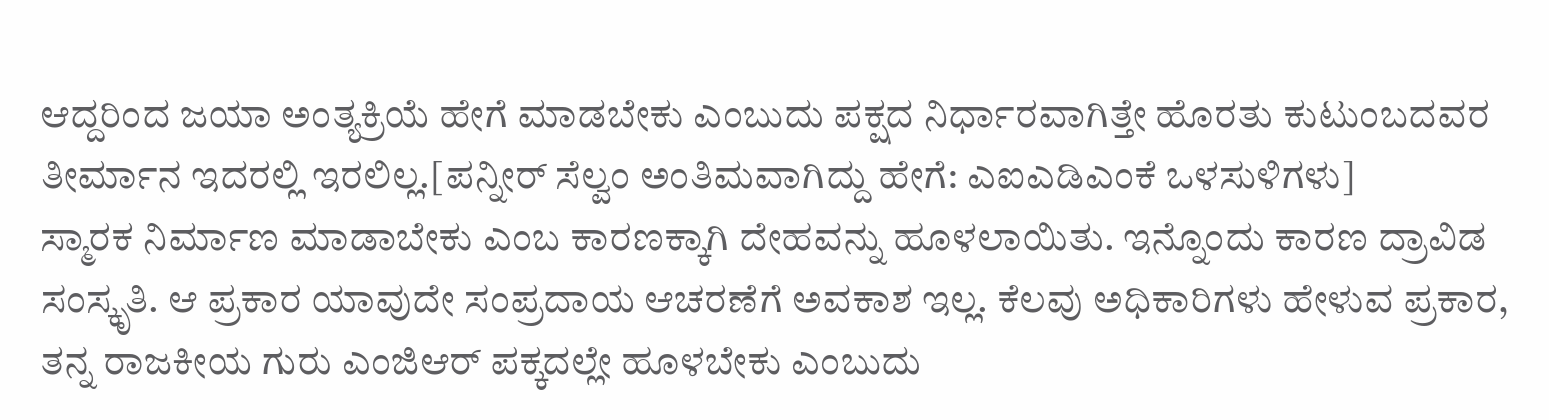ಆದ್ದರಿಂದ ಜಯಾ ಅಂತ್ಯಕ್ರಿಯೆ ಹೇಗೆ ಮಾಡಬೇಕು ಎಂಬುದು ಪಕ್ಷದ ನಿರ್ಧಾರವಾಗಿತ್ತೇ ಹೊರತು ಕುಟುಂಬದವರ ತೀರ್ಮಾನ ಇದರಲ್ಲಿ ಇರಲಿಲ್ಲ.[ಪನ್ನೀರ್ ಸೆಲ್ವಂ ಅಂತಿಮವಾಗಿದ್ದು ಹೇಗೆ: ಎಐಎಡಿಎಂಕೆ ಒಳಸುಳಿಗಳು]
ಸ್ಮಾರಕ ನಿರ್ಮಾಣ ಮಾಡಾಬೇಕು ಎಂಬ ಕಾರಣಕ್ಕಾಗಿ ದೇಹವನ್ನು ಹೂಳಲಾಯಿತು. ಇನ್ನೊಂದು ಕಾರಣ ದ್ರಾವಿಡ ಸಂಸ್ಕೃತಿ. ಆ ಪ್ರಕಾರ ಯಾವುದೇ ಸಂಪ್ರದಾಯ ಆಚರಣೆಗೆ ಅವಕಾಶ ಇಲ್ಲ. ಕೆಲವು ಅಧಿಕಾರಿಗಳು ಹೇಳುವ ಪ್ರಕಾರ, ತನ್ನ ರಾಜಕೀಯ ಗುರು ಎಂಜಿಆರ್ ಪಕ್ಕದಲ್ಲೇ ಹೂಳಬೇಕು ಎಂಬುದು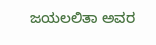ಜಯಲಲಿತಾ ಅವರ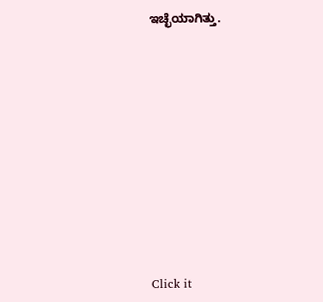ಇಚ್ಛೆಯಾಗಿತ್ತು.












Click it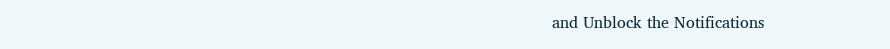and Unblock the Notifications